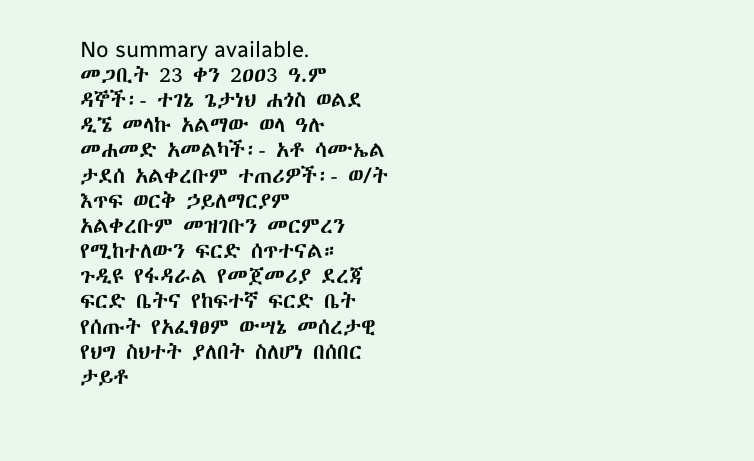No summary available.
መጋቢት 23 ቀን 2ዐዐ3 ዓ.ም ዳኞች፡- ተገኔ ጌታነህ ሐጎስ ወልደ ዲኜ መላኩ አልማው ወላ ዓሉ መሐመድ አመልካች፡- አቶ ሳሙኤል ታደሰ አልቀረቡም ተጠሪዎች፡- ወ/ት እጥፍ ወርቅ ኃይለማርያም አልቀረቡም መዝገቡን መርምረን የሚከተለውን ፍርድ ሰጥተናል።
ጉዲዩ የፋዳራል የመጀመሪያ ደረጃ ፍርድ ቤትና የከፍተኛ ፍርድ ቤት የሰጡት የአፈፃፀም ውሣኔ መሰረታዊ የህግ ስህተት ያለበት ስለሆነ በሰበር ታይቶ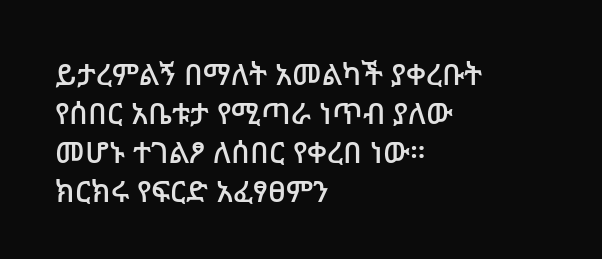ይታረምልኝ በማለት አመልካች ያቀረቡት የሰበር አቤቱታ የሚጣራ ነጥብ ያለው መሆኑ ተገልፆ ለሰበር የቀረበ ነው። ክርክሩ የፍርድ አፈፃፀምን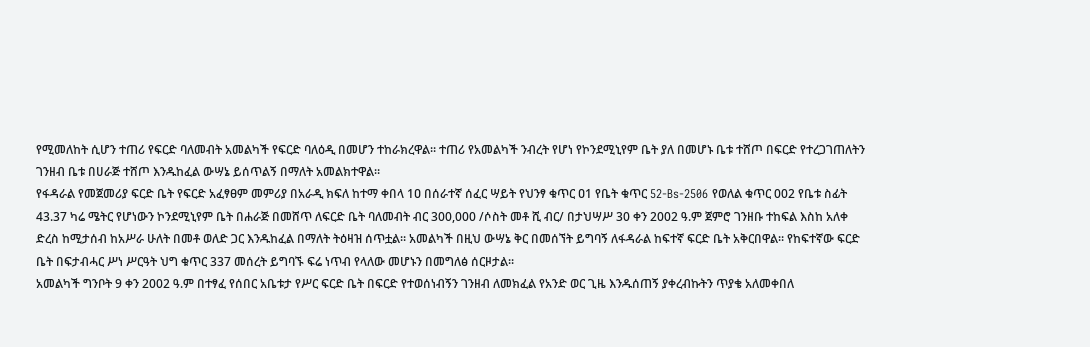የሚመለከት ሲሆን ተጠሪ የፍርድ ባለመብት አመልካች የፍርድ ባለዕዲ በመሆን ተከራክረዋል። ተጠሪ የአመልካች ንብረት የሆነ የኮንደሚኒየም ቤት ያለ በመሆኑ ቤቱ ተሸጦ በፍርድ የተረጋገጠለትን ገንዘብ ቤቱ በሀራጅ ተሸጦ እንዱከፈል ውሣኔ ይሰጥልኝ በማለት አመልክተዋል።
የፋዳራል የመጀመሪያ ፍርድ ቤት የፍርድ አፈፃፀም መምሪያ በአራዲ ክፍለ ከተማ ቀበላ 1ዐ በሰራተኛ ሰፈር ሣይት የህንፃ ቁጥር ዐ1 የቤት ቁጥር 52-Bs-2506 የወለል ቁጥር 002 የቤቱ ስፊት 43.37 ካሬ ሜትር የሆነውን ኮንደሚኒየም ቤት በሐራጅ በመሸጥ ለፍርድ ቤት ባለመብት ብር 300,000 /ሶስት መቶ ሺ ብር/ በታህሣሥ 30 ቀን 2002 ዓ.ም ጀምሮ ገንዘቡ ተከፍል እስከ አለቀ ድረስ ከሚታሰብ ከአሥራ ሁለት በመቶ ወለድ ጋር እንዱከፈል በማለት ትዕዛዝ ሰጥቷል። አመልካች በዚህ ውሣኔ ቅር በመሰኘት ይግባኝ ለፋዳራል ከፍተኛ ፍርድ ቤት አቅርበዋል። የከፍተኛው ፍርድ ቤት በፍታብሓር ሥነ ሥርዓት ህግ ቁጥር 337 መሰረት ይግባኙ ፍሬ ነጥብ የላለው መሆኑን በመግለፅ ሰርዞታል።
አመልካች ግንቦት 9 ቀን 2002 ዓ.ም በተፃፈ የሰበር አቤቱታ የሥር ፍርድ ቤት በፍርድ የተወሰነብኝን ገንዘብ ለመክፈል የአንድ ወር ጊዜ እንዱሰጠኝ ያቀረብኩትን ጥያቄ አለመቀበለ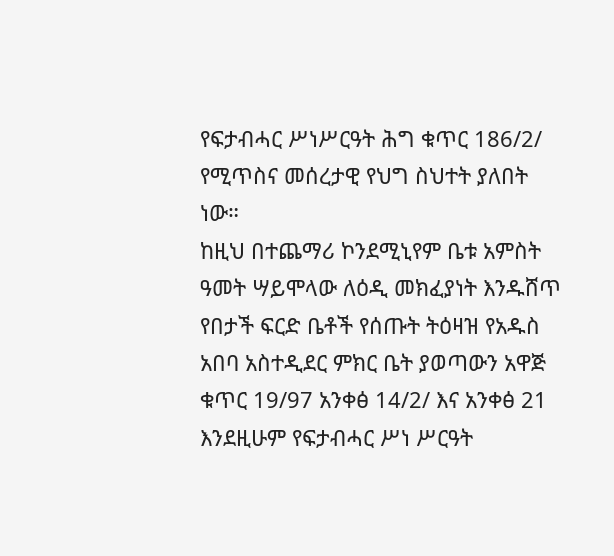የፍታብሓር ሥነሥርዓት ሕግ ቁጥር 186/2/ የሚጥስና መሰረታዊ የህግ ስህተት ያለበት ነው።
ከዚህ በተጨማሪ ኮንደሚኒየም ቤቱ አምስት ዓመት ሣይሞላው ለዕዲ መክፈያነት እንዱሸጥ የበታች ፍርድ ቤቶች የሰጡት ትዕዛዝ የአዱስ አበባ አስተዲደር ምክር ቤት ያወጣውን አዋጅ ቁጥር 19/97 አንቀፅ 14/2/ እና አንቀፅ 21 እንደዚሁም የፍታብሓር ሥነ ሥርዓት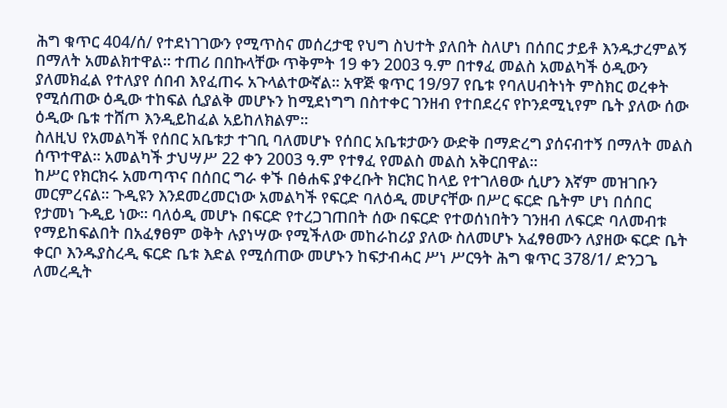ሕግ ቁጥር 404/ሰ/ የተደነገገውን የሚጥስና መሰረታዊ የህግ ስህተት ያለበት ስለሆነ በሰበር ታይቶ እንዱታረምልኝ በማለት አመልክተዋል። ተጠሪ በበኩላቸው ጥቅምት 19 ቀን 2003 ዓ.ም በተፃፈ መልስ አመልካች ዕዲውን ያለመክፈል የተለያየ ሰበብ እየፈጠሩ አጉላልተውኛል። አዋጅ ቁጥር 19/97 የቤቱ የባለሀብትነት ምስክር ወረቀት የሚሰጠው ዕዲው ተከፍል ሲያልቅ መሆኑን ከሚደነግግ በስተቀር ገንዘብ የተበደረና የኮንደሚኒየም ቤት ያለው ሰው ዕዲው ቤቱ ተሸጦ እንዲይከፈል አይከለክልም።
ስለዚህ የአመልካች የሰበር አቤቱታ ተገቢ ባለመሆኑ የሰበር አቤቱታውን ውድቅ በማድረግ ያሰናብተኝ በማለት መልስ ሰጥተዋል። አመልካች ታህሣሥ 22 ቀን 2003 ዓ.ም የተፃፈ የመልስ መልስ አቅርበዋል።
ከሥር የክርክሩ አመጣጥና በሰበር ግራ ቀኙ በፅሐፍ ያቀረቡት ክርክር ከላይ የተገለፀው ሲሆን እኛም መዝገቡን መርምረናል። ጉዲዩን እንደመረመርነው አመልካች የፍርድ ባለዕዲ መሆናቸው በሥር ፍርድ ቤትም ሆነ በሰበር የታመነ ጉዲይ ነው። ባለዕዲ መሆኑ በፍርድ የተረጋገጠበት ሰው በፍርድ የተወሰነበትን ገንዘብ ለፍርድ ባለመብቱ የማይከፍልበት በአፈፃፀም ወቅት ሉያነሣው የሚችለው መከራከሪያ ያለው ስለመሆኑ አፈፃፀሙን ለያዘው ፍርድ ቤት ቀርቦ እንዱያስረዲ ፍርድ ቤቱ እድል የሚሰጠው መሆኑን ከፍታብሓር ሥነ ሥርዓት ሕግ ቁጥር 378/1/ ድንጋጌ ለመረዲት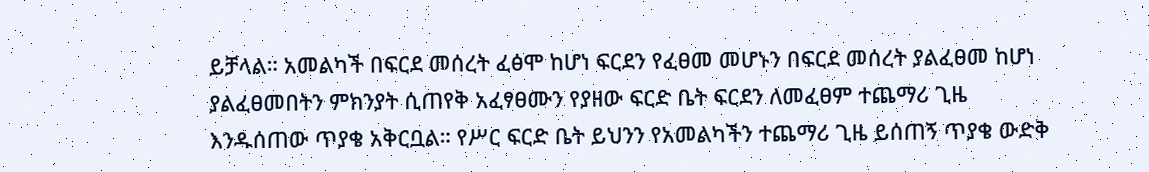ይቻላል። አመልካች በፍርደ መሰረት ፈፅሞ ከሆነ ፍርደን የፈፀመ መሆኑን በፍርደ መሰረት ያልፈፀመ ከሆነ ያልፈፀመበትን ምክንያት ሲጠየቅ አፈፃፀሙን የያዘው ፍርድ ቤት ፍርደን ለመፈፀም ተጨማሪ ጊዜ እንዱሰጠው ጥያቄ አቅርቧል። የሥር ፍርድ ቤት ይህንን የአመልካችን ተጨማሪ ጊዜ ይሰጠኝ ጥያቄ ውድቅ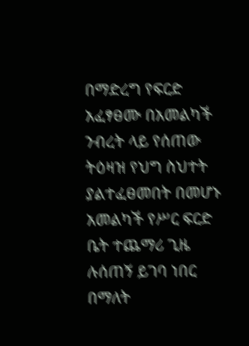በማድረግ የፍርድ አፈፃፀሙ በአመልካች ንብረት ላይ የሰጠው ትዕዛዝ የህግ ስህተት ያልተፈፀመበት በመሆኑ አመልካች የሥር ፍርድ ቤት ተጨማሪ ጊዜ ሉሰጠኝ ይገባ ነበር በማለት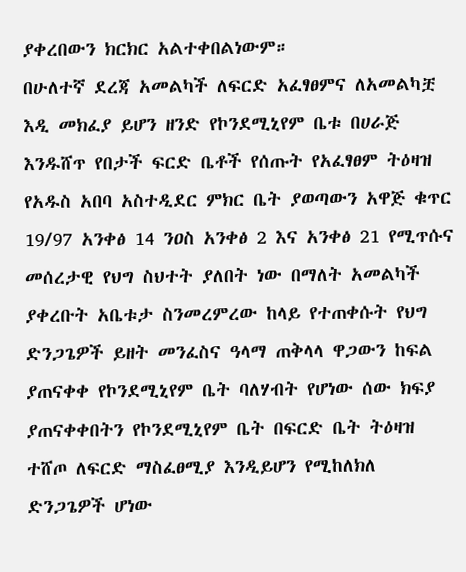ያቀረበውን ክርክር አልተቀበልነውም።
በሁለተኛ ደረጃ አመልካች ለፍርድ አፈፃፀምና ለአመልካቿ እዲ መክፈያ ይሆን ዘንድ የኮንደሚኒየም ቤቱ በሀራጅ እንዱሸጥ የበታች ፍርድ ቤቶች የሰጡት የአፈፃፀም ትዕዛዝ የአዱስ አበባ አስተዲደር ምክር ቤት ያወጣውን አዋጅ ቁጥር 19/97 አንቀፅ 14 ንዐስ አንቀፅ 2 እና አንቀፅ 21 የሚጥሱና መሰረታዊ የህግ ስህተት ያለበት ነው በማለት አመልካች ያቀረቡት አቤቱታ ስንመረምረው ከላይ የተጠቀሱት የህግ ድንጋጌዎች ይዘት መንፈስና ዓላማ ጠቅላላ ዋጋውን ከፍል ያጠናቀቀ የኮንደሚኒየም ቤት ባለሃብት የሆነው ሰው ክፍያ ያጠናቀቀበትን የኮንደሚኒየም ቤት በፍርድ ቤት ትዕዛዝ ተሸጦ ለፍርድ ማስፈፀሚያ እንዲይሆን የሚከለክለ ድንጋጌዎች ሆነው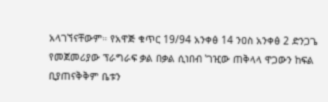አላገኘናቸውም። የአዋጅ ቁጥር 19/94 አንቀፅ 14 ንዐስ አንቀፅ 2 ድንጋጌ የመጀመሪያው ፕራግራፍ ቃል በቃል ሲነበብ ‛ገዢው ጠቅላላ ዋጋውን ከፍል ቢያጠናቅቅም ቤቱን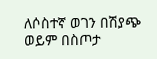ለሶስተኛ ወገን በሽያጭ ወይም በስጦታ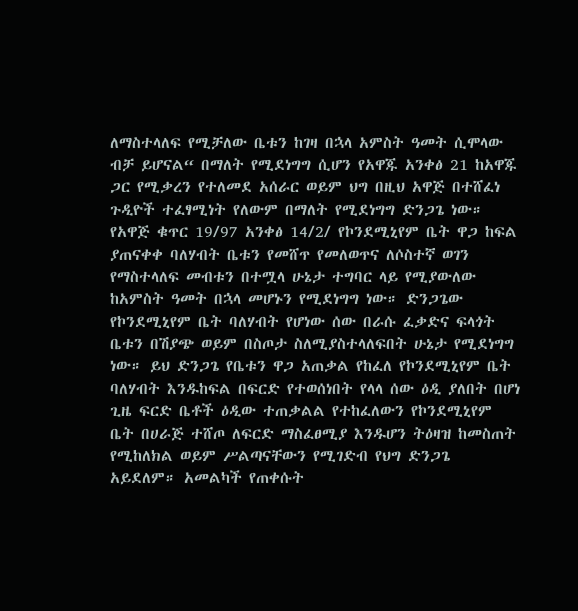ለማስተላለፍ የሚቻለው ቤቱን ከገዛ በኋላ አምስት ዓመት ሲሞላው ብቻ ይሆናል“ በማለት የሚደነግግ ሲሆን የአዋጁ አንቀፅ 21 ከአዋጁ ጋር የሚቃረን የተለመደ አሰራር ወይም ህግ በዚህ አዋጅ በተሸፈነ ጉዲዮች ተፈፃሚነት የለውም በማለት የሚደነግግ ድንጋጌ ነው።
የአዋጅ ቁጥር 19/97 አንቀፅ 14/2/ የኮንደሚኒየም ቤት ዋጋ ከፍል ያጠናቀቀ ባለሃብት ቤቱን የመሸጥ የመለወጥና ለሶስተኛ ወገን የማስተላለፍ መብቱን በተሟላ ሁኔታ ተግባር ላይ የሚያውለው ከአምስት ዓመት በኋላ መሆኑን የሚደነግግ ነው። ድንጋጌው የኮንደሚኒየም ቤት ባለሃብት የሆነው ሰው በራሱ ፈቃድና ፍላጎት ቤቱን በሽያጭ ወይም በስጦታ ስለሚያስተላለፍበት ሁኔታ የሚደነግግ ነው። ይህ ድንጋጌ የቤቱን ዋጋ አጠቃል የከፈለ የኮንደሚኒየም ቤት ባለሃብት እንዱከፍል በፍርድ የተወሰነበት የላላ ሰው ዕዲ ያለበት በሆነ ጊዜ ፍርድ ቤቶች ዕዲው ተጠቃልል የተከፈለውን የኮንደሚኒየም ቤት በሀራጅ ተሸጦ ለፍርድ ማስፈፀሚያ እንዱሆን ትዕዛዝ ከመስጠት የሚከለክል ወይም ሥልጣናቸውን የሚገድብ የህግ ድንጋጌ አይደለም። አመልካች የጠቀሱት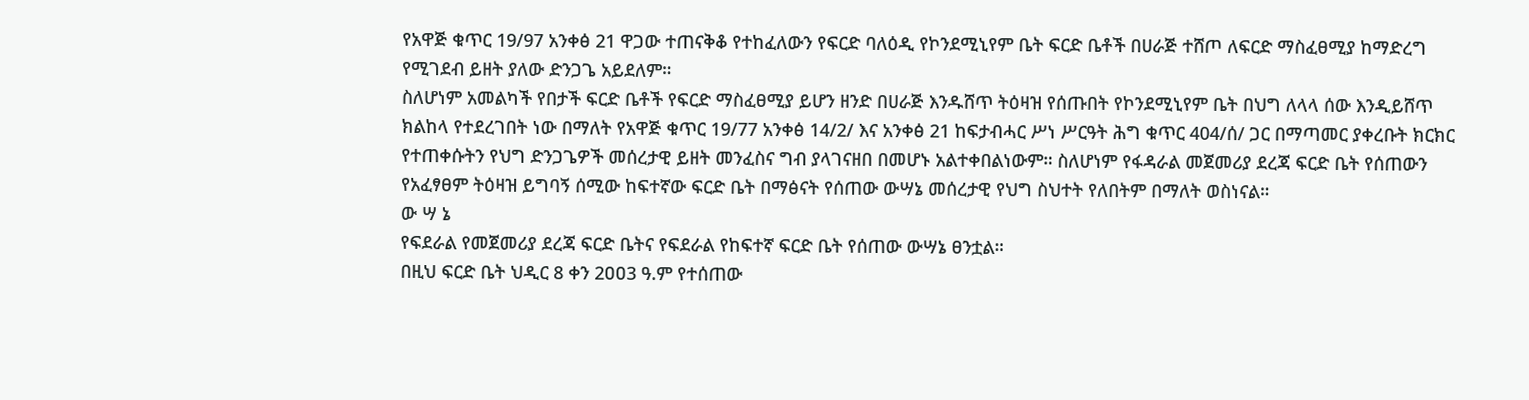የአዋጅ ቁጥር 19/97 አንቀፅ 21 ዋጋው ተጠናቅቆ የተከፈለውን የፍርድ ባለዕዲ የኮንደሚኒየም ቤት ፍርድ ቤቶች በሀራጅ ተሸጦ ለፍርድ ማስፈፀሚያ ከማድረግ የሚገደብ ይዘት ያለው ድንጋጌ አይደለም።
ስለሆነም አመልካች የበታች ፍርድ ቤቶች የፍርድ ማስፈፀሚያ ይሆን ዘንድ በሀራጅ እንዱሸጥ ትዕዛዝ የሰጡበት የኮንደሚኒየም ቤት በህግ ለላላ ሰው እንዲይሸጥ ክልከላ የተደረገበት ነው በማለት የአዋጅ ቁጥር 19/77 አንቀፅ 14/2/ እና አንቀፅ 21 ከፍታብሓር ሥነ ሥርዓት ሕግ ቁጥር 404/ሰ/ ጋር በማጣመር ያቀረቡት ክርክር የተጠቀሱትን የህግ ድንጋጌዎች መሰረታዊ ይዘት መንፈስና ግብ ያላገናዘበ በመሆኑ አልተቀበልነውም። ስለሆነም የፋዳራል መጀመሪያ ደረጃ ፍርድ ቤት የሰጠውን የአፈፃፀም ትዕዛዝ ይግባኝ ሰሚው ከፍተኛው ፍርድ ቤት በማፅናት የሰጠው ውሣኔ መሰረታዊ የህግ ስህተት የለበትም በማለት ወስነናል።
ው ሣ ኔ
የፍደራል የመጀመሪያ ደረጃ ፍርድ ቤትና የፍደራል የከፍተኛ ፍርድ ቤት የሰጠው ውሣኔ ፀንቷል።
በዚህ ፍርድ ቤት ህዲር 8 ቀን 2ዐዐ3 ዓ.ም የተሰጠው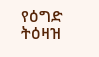የዕግድ ትዕዛዝ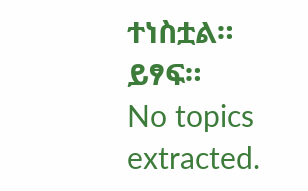ተነስቷል።
ይፃፍ።
No topics extracted.